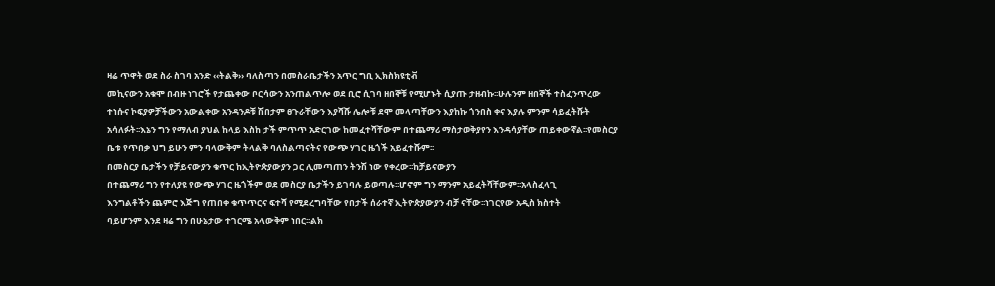ዛሬ ጥዋት ወደ ስራ ስገባ አንድ ‹‹ትልቅ›› ባለስጣን በመስራቤታችን አጥር ግቢ ኢክስክዩቲቭ
መኪናውን አቁሞ በብዙ ነገሮች የታጨቀው ቦርሳውን አንጠልጥሎ ወደ ቢሮ ሲገባ ዘበኞቹ የሚሆኑት ሲያጡ ታዘብኩ፡፡ሁሉንም ዘበኞች ተስፈንጥረው
ተነሱና ኮፍያዎቻችውን አውልቀው አንዳንዶቹ ሽበታም ፀጉራቸውን እያሻሹ ሌሎቹ ደሞ መላጣቸውን እያከኩ ጎንበስ ቀና እያሉ ምንም ሳይፈትሹት
አሳለፉት፡፡እኔን ግን የማለብ ያህል ከላይ እስከ ታች ምጥጥ አድርገው ከመፈተሻቸውም በተጨማሪ ማስታወቅያየን እንዳሳያቸው ጠይቀውኛል፡፡የመስርያ
ቤቱ የጥበቃ ህግ ይሁን ምን ባላውቅም ትላልቅ ባለስልጣናትና የውጭ ሃገር ዜጎች አይፈተሹም፡፡
በመስርያ ቤታችን የቻይናውያን ቁጥር ከኢትዮጵያውያን ጋር ሊመጣጠን ትንሽ ነው የቀረው፡፡ከቻይናውያን
በተጨማሪ ግን የተለያዩ የውጭ ሃገር ዜጎችም ወደ መስርያ ቤታችን ይገባሉ ይወጣሉ፡፡ሆኖም ግን ማንም አይፈትሻቸውም፡፡አላስፈላጊ
እንግልቶችን ጨምሮ እጅግ የጠበቀ ቁጥጥርና ፍተሻ የሚደረግባቸው የበታች ሰራተኛ ኢትዮጵያውያን ብቻ ናቸው፡፡ነገርየው አዲስ ክስተት
ባይሆንም እንደ ዛሬ ግን በሁኔታው ተገርሜ አላውቅም ነበር፡፡ልክ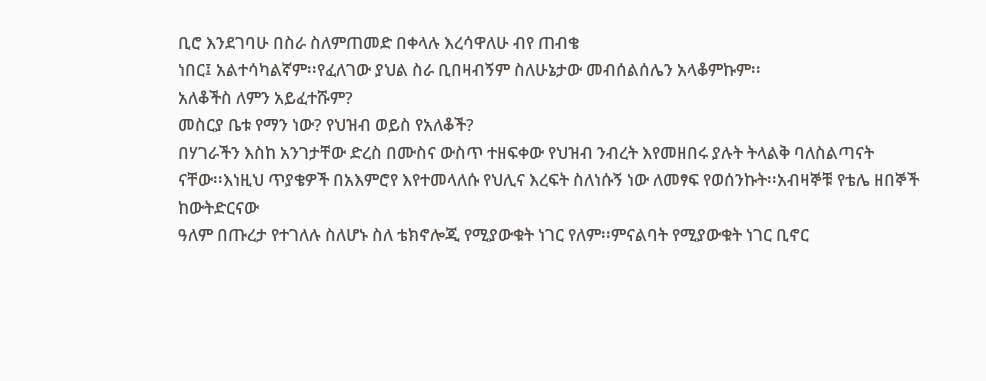ቢሮ እንደገባሁ በስራ ስለምጠመድ በቀላሉ እረሳዋለሁ ብየ ጠብቄ
ነበር፤ አልተሳካልኛም፡፡የፈለገው ያህል ስራ ቢበዛብኝም ስለሁኔታው መብሰልሰሌን አላቆምኩም፡፡
አለቆችስ ለምን አይፈተሹም?
መስርያ ቤቱ የማን ነው? የህዝብ ወይስ የአለቆች?
በሃገራችን እስከ አንገታቸው ድረስ በሙስና ውስጥ ተዘፍቀው የህዝብ ንብረት እየመዘበሩ ያሉት ትላልቅ ባለስልጣናት
ናቸው፡፡እነዚህ ጥያቄዎች በአእምሮየ እየተመላለሱ የህሊና እረፍት ስለነሱኝ ነው ለመፃፍ የወሰንኩት፡፡አብዛኞቹ የቴሌ ዘበኞች ከውትድርናው
ዓለም በጡረታ የተገለሉ ስለሆኑ ስለ ቴክኖሎጂ የሚያውቁት ነገር የለም፡፡ምናልባት የሚያውቁት ነገር ቢኖር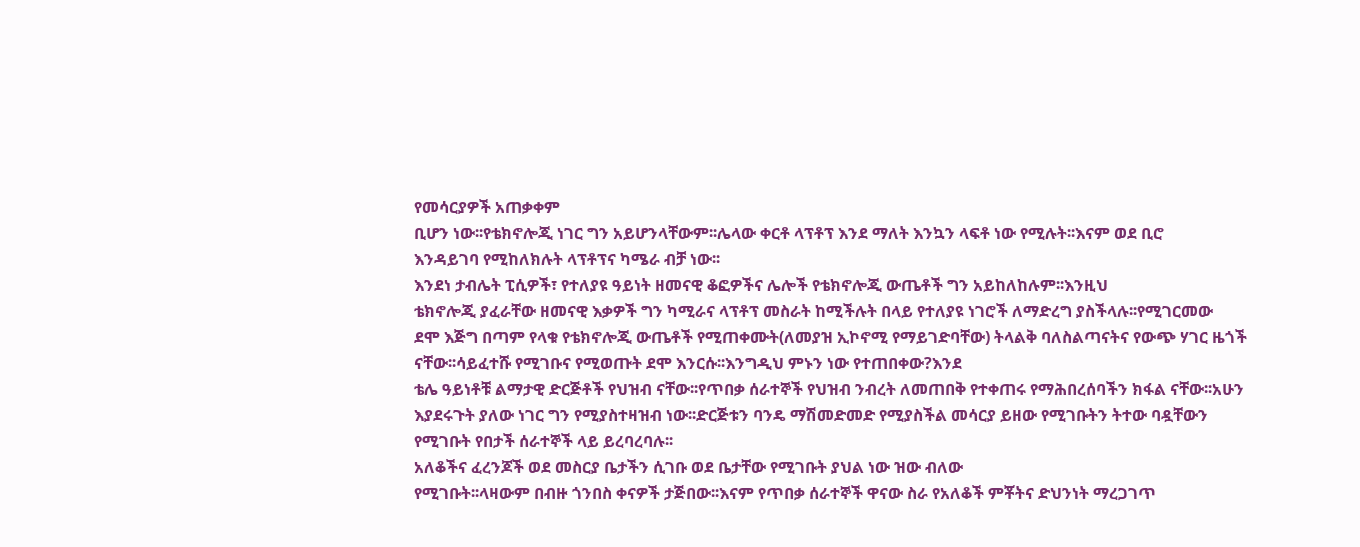የመሳርያዎች አጠቃቀም
ቢሆን ነው፡፡የቴክኖሎጂ ነገር ግን አይሆንላቸውም፡፡ሌላው ቀርቶ ላፕቶፕ እንደ ማለት እንኳን ላፍቶ ነው የሚሉት፡፡እናም ወደ ቢሮ
እንዳይገባ የሚከለክሉት ላፕቶፕና ካሜራ ብቻ ነው፡፡
እንደነ ታብሌት ፒሲዎች፣ የተለያዩ ዓይነት ዘመናዊ ቆፎዎችና ሌሎች የቴክኖሎጂ ውጤቶች ግን አይከለከሉም፡፡እንዚህ
ቴክኖሎጂ ያፈራቸው ዘመናዊ እቃዎች ግን ካሚራና ላፕቶፕ መስራት ከሚችሉት በላይ የተለያዩ ነገሮች ለማድረግ ያስችላሉ፡፡የሚገርመው
ደሞ እጅግ በጣም የላቁ የቴክኖሎጂ ውጤቶች የሚጠቀሙት(ለመያዝ ኢኮኖሚ የማይገድባቸው) ትላልቅ ባለስልጣናትና የውጭ ሃገር ዜጎች
ናቸው፡፡ሳይፈተሹ የሚገቡና የሚወጡት ደሞ እንርሱ፡፡እንግዲህ ምኑን ነው የተጠበቀው?እንደ
ቴሌ ዓይነቶቹ ልማታዊ ድርጅቶች የህዝብ ናቸው፡፡የጥበቃ ሰራተኞች የህዝብ ንብረት ለመጠበቅ የተቀጠሩ የማሕበረሰባችን ክፋል ናቸው፡፡አሁን
እያደሩጉት ያለው ነገር ግን የሚያስተዛዝብ ነው፡፡ድርጅቱን ባንዴ ማሽመድመድ የሚያስችል መሳርያ ይዘው የሚገቡትን ትተው ባዷቸውን
የሚገቡት የበታች ሰራተኞች ላይ ይረባረባሉ፡፡
አለቆችና ፈረንጆች ወደ መስርያ ቤታችን ሲገቡ ወደ ቤታቸው የሚገቡት ያህል ነው ዝው ብለው
የሚገቡት፡፡ላዛውም በብዙ ጎንበስ ቀናዎች ታጅበው፡፡እናም የጥበቃ ሰራተኞች ዋናው ስራ የአለቆች ምቾትና ድህንነት ማረጋገጥ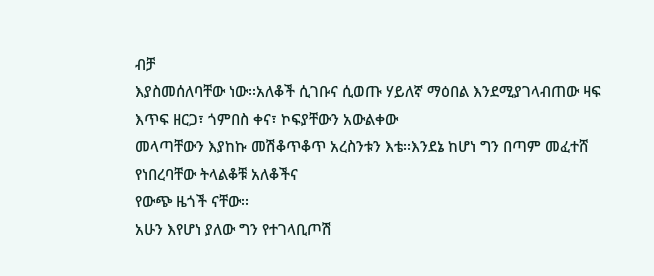ብቻ
እያስመሰለባቸው ነው፡፡አለቆች ሲገቡና ሲወጡ ሃይለኛ ማዕበል እንደሚያገላብጠው ዛፍ እጥፍ ዘርጋ፣ ጎምበስ ቀና፣ ኮፍያቸውን አውልቀው
መላጣቸውን እያከኩ መሽቆጥቆጥ አረስንቱን እቴ፡፡እንደኔ ከሆነ ግን በጣም መፈተሸ የነበረባቸው ትላልቆቹ አለቆችና
የውጭ ዜጎች ናቸው፡፡
አሁን እየሆነ ያለው ግን የተገላቢጦሽ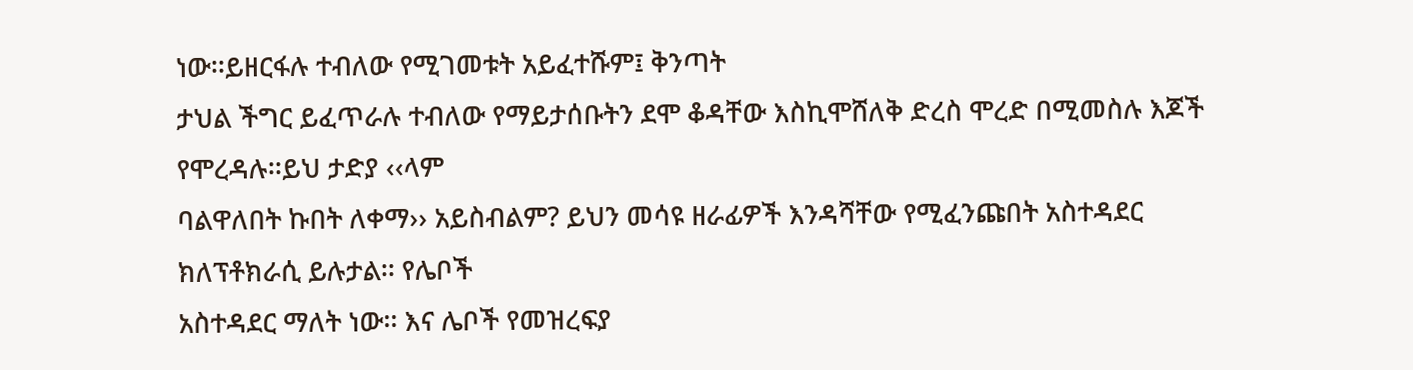ነው፡፡ይዘርፋሉ ተብለው የሚገመቱት አይፈተሹም፤ ቅንጣት
ታህል ችግር ይፈጥራሉ ተብለው የማይታሰቡትን ደሞ ቆዳቸው እስኪሞሸለቅ ድረስ ሞረድ በሚመስሉ እጆች የሞረዳሉ፡፡ይህ ታድያ ‹‹ላም
ባልዋለበት ኩበት ለቀማ›› አይስብልም? ይህን መሳዩ ዘራፊዎች እንዳሻቸው የሚፈንጩበት አስተዳደር ክለፕቶክራሲ ይሉታል፡፡ የሌቦች
አስተዳደር ማለት ነው፡፡ እና ሌቦች የመዝረፍያ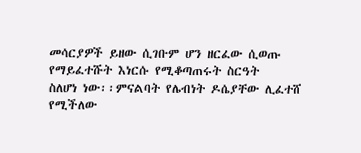መሳርያዎች ይዘው ሲገቡም ሆን ዘርፈው ሲወጡ የማይፈተሹት እነርሱ የሚቆጣጠሩት ስርዓት
ስለሆነ ነው፡፡ምናልባት የሌብነት ዶሴያቸው ሊፈተሸ የሚችለው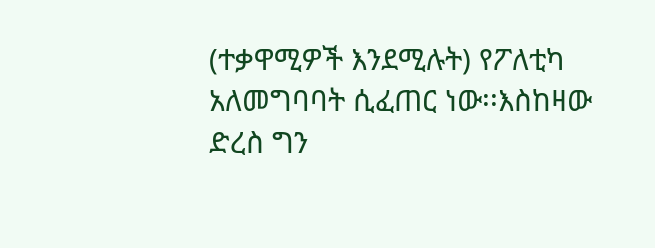(ተቃዋሚዎች እንደሚሉት) የፖለቲካ አለመግባባት ሲፈጠር ነው፡፡እስከዛው
ድረስ ግን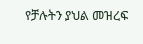የቻሉትን ያህል መዝረፍ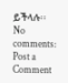ይችላሉ፡፡
No comments:
Post a Comment